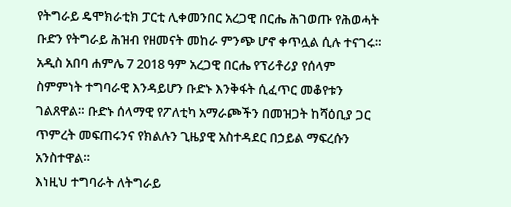የትግራይ ዴሞክራቲክ ፓርቲ ሊቀመንበር አረጋዊ በርሔ ሕገወጡ የሕወሓት ቡድን የትግራይ ሕዝብ የዘመናት መከራ ምንጭ ሆኖ ቀጥሏል ሲሉ ተናገሩ።
አዲስ አበባ ሐምሌ 7 2018 ዓም አረጋዊ በርሔ የፕሪቶሪያ የሰላም ስምምነት ተግባራዊ እንዳይሆን ቡድኑ እንቅፋት ሲፈጥር መቆየቱን ገልጸዋል። ቡድኑ ሰላማዊ የፖለቲካ አማራጮችን በመዝጋት ከሻዕቢያ ጋር ጥምረት መፍጠሩንና የክልሉን ጊዜያዊ አስተዳደር በኃይል ማፍረሱን አንስተዋል።
እነዚህ ተግባራት ለትግራይ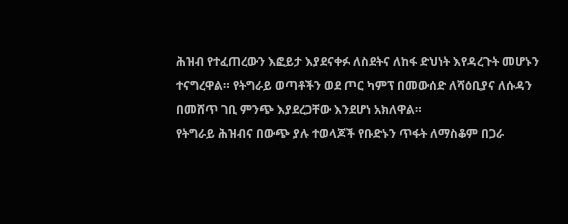ሕዝብ የተፈጠረውን እፎይታ እያደናቀፉ ለስደትና ለከፋ ድህነት እየዳረጉት መሆኑን ተናግረዋል። የትግራይ ወጣቶችን ወደ ጦር ካምፕ በመውሰድ ለሻዕቢያና ለሱዳን በመሸጥ ገቢ ምንጭ እያደረጋቸው እንደሆነ አክለዋል።
የትግራይ ሕዝብና በውጭ ያሉ ተወላጆች የቡድኑን ጥፋት ለማስቆም በጋራ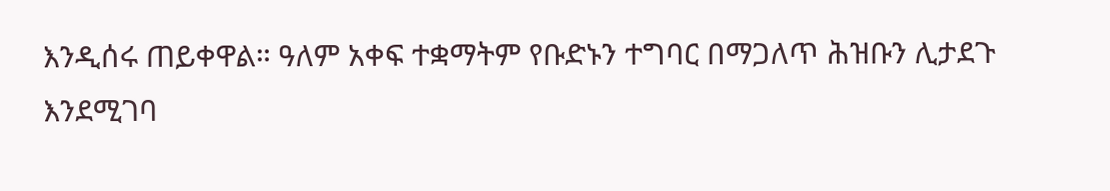እንዲሰሩ ጠይቀዋል። ዓለም አቀፍ ተቋማትም የቡድኑን ተግባር በማጋለጥ ሕዝቡን ሊታደጉ እንደሚገባ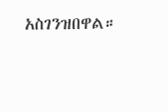አስገንዝበዋል።